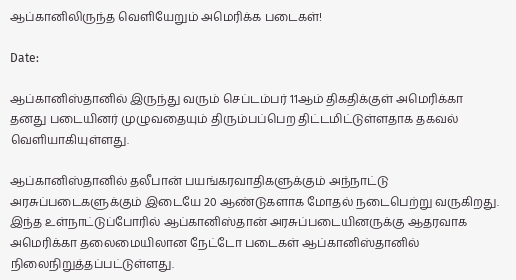ஆப்கானிலிருந்த வெளியேறும் அமெரிக்க படைகள்!

Date:

ஆப்கானிஸ்தானில் இருந்து வரும் செப்டம்பர் 11ஆம் திகதிக்குள் அமெரிக்கா தனது படையினர் முழுவதையும் திரும்பப்பெற திட்டமிட்டுள்ளதாக தகவல் வெளியாகியுள்ளது.

ஆப்கானிஸ்தானில் தலீபான் பயங்கரவாதிகளுக்கும் அந்நாட்டு அரசுப்படைகளுக்கும் இடையே 20 ஆண்டுகளாக மோதல் நடைபெற்று வருகிறது. இந்த உள்நாட்டுப்போரில் ஆப்கானிஸ்தான் அரசுப்படையினருக்கு ஆதரவாக அமெரிக்கா தலைமையிலான நேட்டோ படைகள் ஆப்கானிஸ்தானில் நிலைநிறுத்தப்பட்டுள்ளது.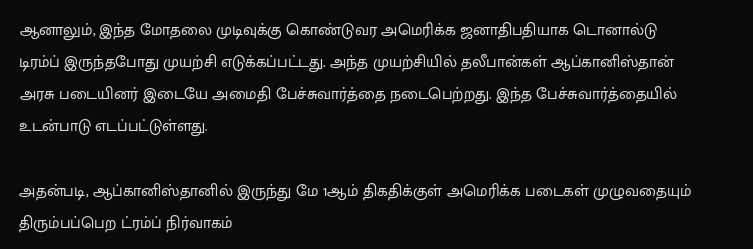ஆனாலும், இந்த மோதலை முடிவுக்கு கொண்டுவர அமெரிக்க ஜனாதிபதியாக டொனால்டு டிரம்ப் இருந்தபோது முயற்சி எடுக்கப்பட்டது. அந்த முயற்சியில் தலீபான்கள் ஆப்கானிஸ்தான் அரசு படையினர் இடையே அமைதி பேச்சுவார்த்தை நடைபெற்றது. இந்த பேச்சுவார்த்தையில் உடன்பாடு எடப்பட்டுள்ளது.

அதன்படி, ஆப்கானிஸ்தானில் இருந்து மே 1ஆம் திகதிக்குள் அமெரிக்க படைகள் முழுவதையும் திரும்பப்பெற ட்ரம்ப் நிர்வாகம்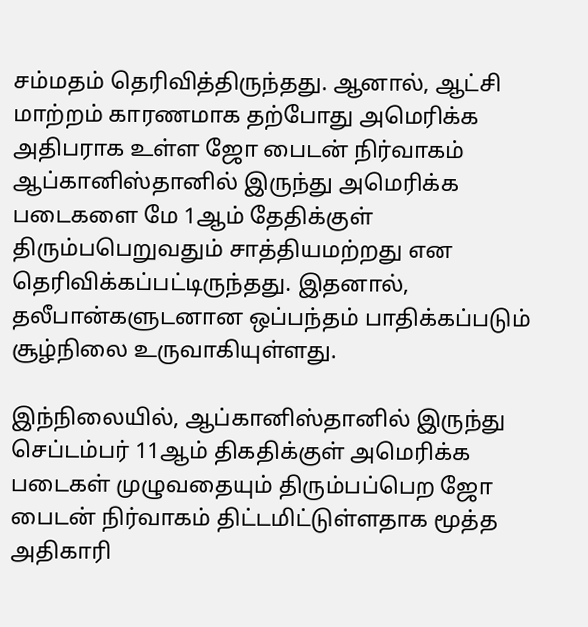சம்மதம் தெரிவித்திருந்தது. ஆனால், ஆட்சி மாற்றம் காரணமாக தற்போது அமெரிக்க அதிபராக உள்ள ஜோ பைடன் நிர்வாகம் ஆப்கானிஸ்தானில் இருந்து அமெரிக்க படைகளை மே 1ஆம் தேதிக்குள் திரும்பபெறுவதும் சாத்தியமற்றது என தெரிவிக்கப்பட்டிருந்தது. இதனால், தலீபான்களுடனான ஒப்பந்தம் பாதிக்கப்படும் சூழ்நிலை உருவாகியுள்ளது.

இந்நிலையில், ஆப்கானிஸ்தானில் இருந்து செப்டம்பர் 11ஆம் திகதிக்குள் அமெரிக்க படைகள் முழுவதையும் திரும்பப்பெற ஜோ பைடன் நிர்வாகம் திட்டமிட்டுள்ளதாக மூத்த அதிகாரி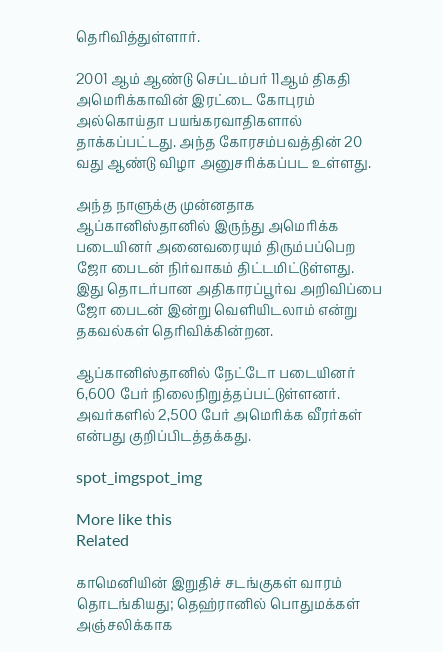தெரிவித்துள்ளார்.

2001 ஆம் ஆண்டு செப்டம்பர் 11ஆம் திகதி அமெரிக்காவின் இரட்டை கோபுரம் அல்கொய்தா பயங்கரவாதிகளால் தாக்கப்பட்டது. அந்த கோரசம்பவத்தின் 20 வது ஆண்டு விழா அனுசரிக்கப்பட உள்ளது.

அந்த நாளுக்கு முன்னதாக ஆப்கானிஸ்தானில் இருந்து அமெரிக்க படையினர் அனைவரையும் திரும்பப்பெற ஜோ பைடன் நிர்வாகம் திட்டமிட்டுள்ளது. இது தொடர்பான அதிகாரப்பூர்வ அறிவிப்பை ஜோ பைடன் இன்று வெளியிடலாம் என்று தகவல்கள் தெரிவிக்கின்றன.

ஆப்கானிஸ்தானில் நேட்டோ படையினர் 6,600 பேர் நிலைநிறுத்தப்பட்டுள்ளனர். அவர்களில் 2,500 பேர் அமெரிக்க வீரர்கள் என்பது குறிப்பிடத்தக்கது.

spot_imgspot_img

More like this
Related

காமெனியின் இறுதிச் சடங்குகள் வாரம் தொடங்கியது; தெஹ்ரானில் பொதுமக்கள் அஞ்சலிக்காக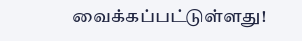வைக்கப்பட்டுள்ளது!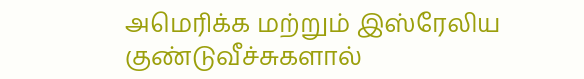அமெரிக்க மற்றும் இஸ்ரேலிய குண்டுவீச்சுகளால்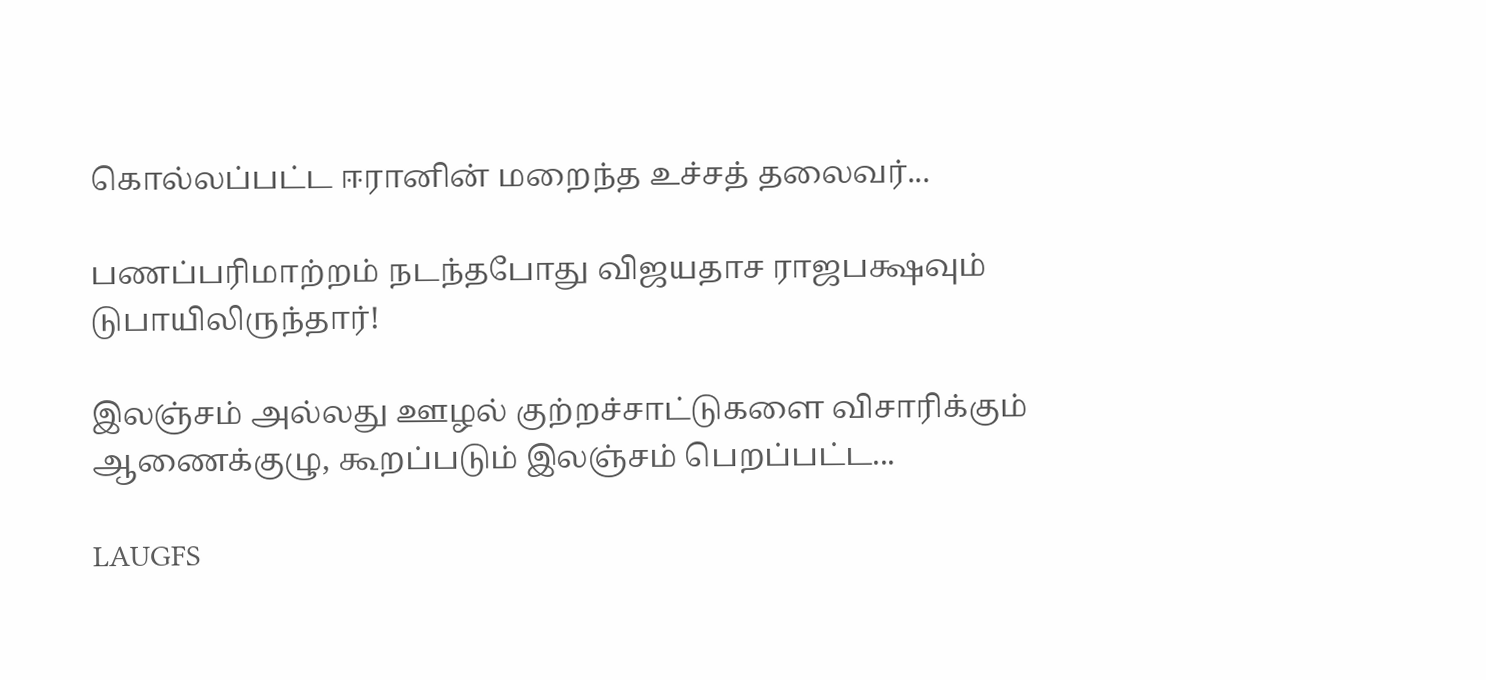கொல்லப்பட்ட ஈரானின் மறைந்த உச்சத் தலைவர்...

பணப்பரிமாற்றம் நடந்தபோது விஜயதாச ராஜபக்ஷவும் டுபாயிலிருந்தார்!

இலஞ்சம் அல்லது ஊழல் குற்றச்சாட்டுகளை விசாரிக்கும் ஆணைக்குழு, கூறப்படும் இலஞ்சம் பெறப்பட்ட...

LAUGFS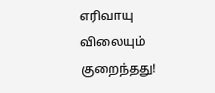எரிவாயு விலையும் குறைந்தது!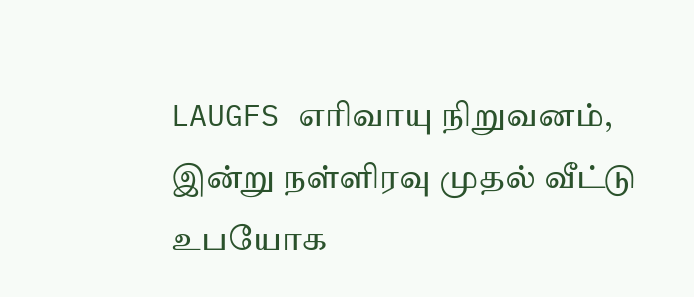LAUGFS எரிவாயு நிறுவனம், இன்று நள்ளிரவு முதல் வீட்டு உபயோக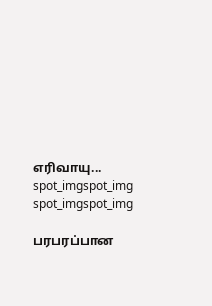எரிவாயு...
spot_imgspot_img
spot_imgspot_img

பரபரப்பான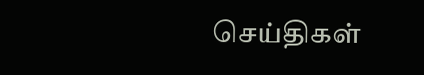செய்திகள்